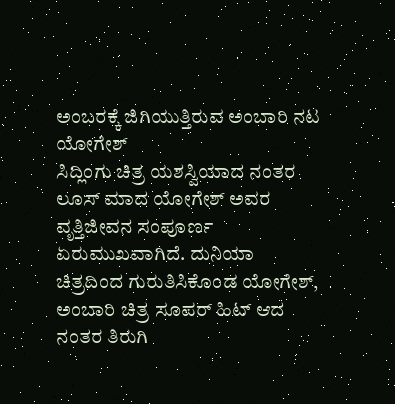ಅಂಬರಕ್ಕೆ ಜಿಗಿಯುತ್ತಿರುವ ಅಂಬಾರಿ ನಟ ಯೋಗೇಶ್
ಸಿದ್ಲಿಂಗು ಚಿತ್ರ ಯಶಸ್ವಿಯಾದ ನಂತರ ಲೂಸ್ ಮಾದ ಯೋಗೇಶ್ ಅವರ ವೃತ್ತಿಜೀವನ ಸಂಪೂರ್ಣ ಏರುಮುಖವಾಗಿದೆ. ದುನಿಯಾ ಚಿತ್ರದಿಂದ ಗುರುತಿಸಿಕೊಂಡ ಯೋಗೇಶ್, ಅಂಬಾರಿ ಚಿತ್ರ ಸೂಪರ್ ಹಿಟ್ ಆದ ನಂತರ ತಿರುಗಿ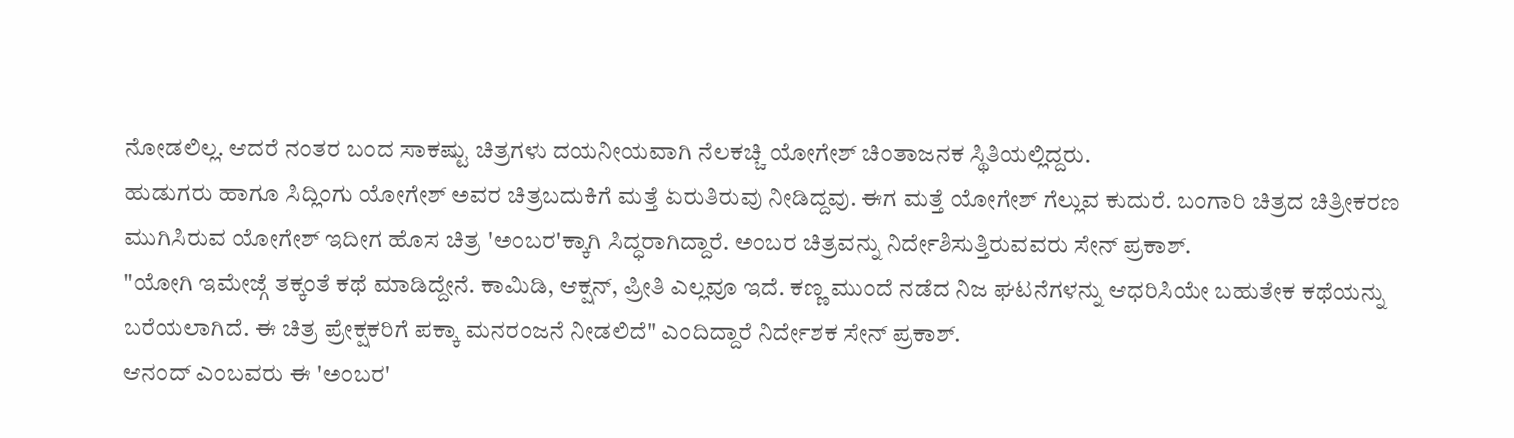ನೋಡಲಿಲ್ಲ. ಆದರೆ ನಂತರ ಬಂದ ಸಾಕಷ್ಟು ಚಿತ್ರಗಳು ದಯನೀಯವಾಗಿ ನೆಲಕಚ್ಚಿ ಯೋಗೇಶ್ ಚಿಂತಾಜನಕ ಸ್ಥಿತಿಯಲ್ಲಿದ್ದರು.
ಹುಡುಗರು ಹಾಗೂ ಸಿದ್ಲಿಂಗು ಯೋಗೇಶ್ ಅವರ ಚಿತ್ರಬದುಕಿಗೆ ಮತ್ತೆ ಏರುತಿರುವು ನೀಡಿದ್ದವು. ಈಗ ಮತ್ತೆ ಯೋಗೇಶ್ ಗೆಲ್ಲುವ ಕುದುರೆ. ಬಂಗಾರಿ ಚಿತ್ರದ ಚಿತ್ರೀಕರಣ ಮುಗಿಸಿರುವ ಯೋಗೇಶ್ ಇದೀಗ ಹೊಸ ಚಿತ್ರ 'ಅಂಬರ'ಕ್ಕಾಗಿ ಸಿದ್ಧರಾಗಿದ್ದಾರೆ. ಅಂಬರ ಚಿತ್ರವನ್ನು ನಿರ್ದೇಶಿಸುತ್ತಿರುವವರು ಸೇನ್ ಪ್ರಕಾಶ್.
"ಯೋಗಿ ಇಮೇಜ್ಗೆ ತಕ್ಕಂತೆ ಕಥೆ ಮಾಡಿದ್ದೇನೆ. ಕಾಮಿಡಿ, ಆಕ್ಷನ್, ಪ್ರೀತಿ ಎಲ್ಲವೂ ಇದೆ. ಕಣ್ಣ ಮುಂದೆ ನಡೆದ ನಿಜ ಘಟನೆಗಳನ್ನು ಆಧರಿಸಿಯೇ ಬಹುತೇಕ ಕಥೆಯನ್ನು ಬರೆಯಲಾಗಿದೆ. ಈ ಚಿತ್ರ ಪ್ರೇಕ್ಷಕರಿಗೆ ಪಕ್ಕಾ ಮನರಂಜನೆ ನೀಡಲಿದೆ" ಎಂದಿದ್ದಾರೆ ನಿರ್ದೇಶಕ ಸೇನ್ ಪ್ರಕಾಶ್.
ಆನಂದ್ ಎಂಬವರು ಈ 'ಅಂಬರ'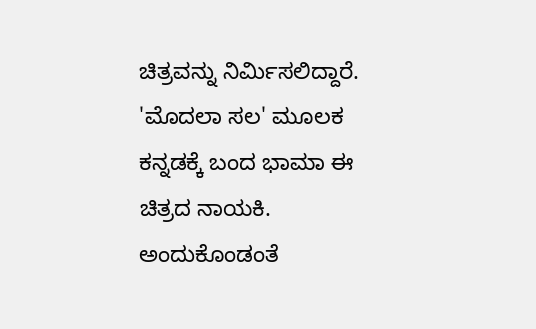ಚಿತ್ರವನ್ನು ನಿರ್ಮಿಸಲಿದ್ದಾರೆ. 'ಮೊದಲಾ ಸಲ' ಮೂಲಕ ಕನ್ನಡಕ್ಕೆ ಬಂದ ಭಾಮಾ ಈ ಚಿತ್ರದ ನಾಯಕಿ. ಅಂದುಕೊಂಡಂತೆ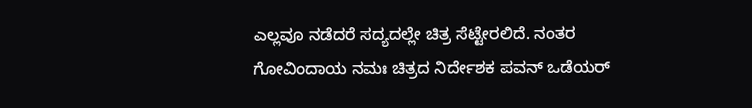ಎಲ್ಲವೂ ನಡೆದರೆ ಸದ್ಯದಲ್ಲೇ ಚಿತ್ರ ಸೆಟ್ಟೇರಲಿದೆ. ನಂತರ ಗೋವಿಂದಾಯ ನಮಃ ಚಿತ್ರದ ನಿರ್ದೇಶಕ ಪವನ್ ಒಡೆಯರ್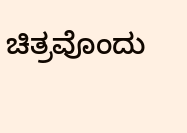ಚಿತ್ರವೊಂದು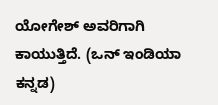ಯೋಗೇಶ್ ಅವರಿಗಾಗಿ ಕಾಯುತ್ತಿದೆ. (ಒನ್ ಇಂಡಿಯಾ ಕನ್ನಡ)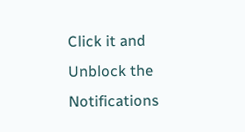Click it and Unblock the Notifications